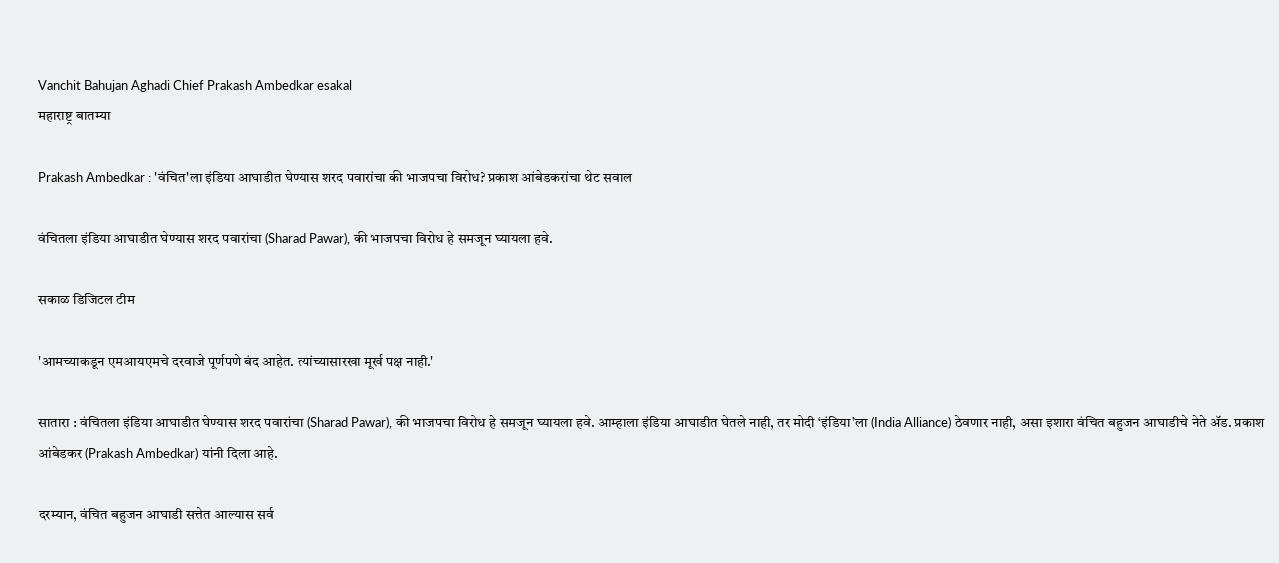Vanchit Bahujan Aghadi Chief Prakash Ambedkar esakal
महाराष्ट्र बातम्या

Prakash Ambedkar : 'वंचित'ला इंडिया आघाडीत घेण्यास शरद पवारांचा की भाजपचा विरोध? प्रकाश आंबेडकरांचा थेट सवाल

वंचितला इंडिया आघाडीत घेण्यास शरद पवारांचा (Sharad Pawar), की भाजपचा विरोध हे समजून घ्यायला हवे.

सकाळ डिजिटल टीम

'आमच्याकडून एमआयएमचे दरवाजे पूर्णपणे बंद आहेत. त्यांच्यासारखा मूर्ख पक्ष नाही.'

सातारा : वंचितला इंडिया आघाडीत घेण्यास शरद पवारांचा (Sharad Pawar), की भाजपचा विरोध हे समजून घ्यायला हवे. आम्हाला इंडिया आघाडीत घेतले नाही, तर मोदी ‘इंडिया’ला (India Alliance) ठेवणार नाही, असा इशारा वंचित बहुजन आघाडीचे नेते ॲड. प्रकाश आंबेडकर (Prakash Ambedkar) यांनी दिला आहे.

दरम्यान, वंचित बहुजन आघाडी सत्तेत आल्यास सर्व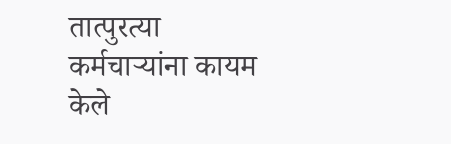तात्पुरत्या कर्मचाऱ्यांना कायम केले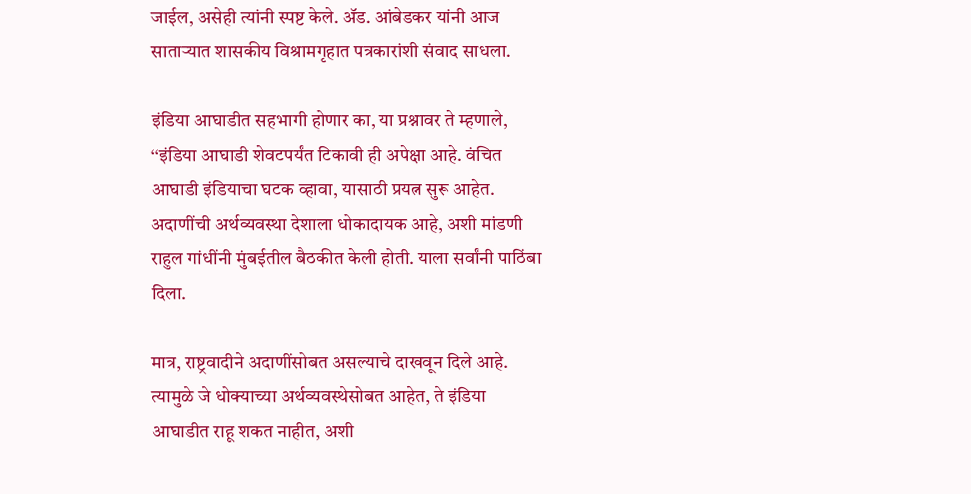जाईल, असेही त्यांनी स्पष्ट केले. ॲड. आंबेडकर यांनी आज साताऱ्यात शासकीय विश्रामगृहात पत्रकारांशी संवाद साधला.

इंडिया आघाडीत सहभागी होणार का, या प्रश्नावर ते म्हणाले, ‘‘इंडिया आघाडी शेवटपर्यंत टिकावी ही अपेक्षा आहे. वंचित आघाडी इंडियाचा घटक व्हावा, यासाठी प्रयत्न सुरू आहेत. अदाणींची अर्थव्यवस्था देशाला धोकादायक आहे, अशी मांडणी राहुल गांधींनी मुंबईतील बैठकीत केली होती. याला सर्वांनी पाठिंबा दिला.

मात्र, राष्ट्रवादीने अदाणींसोबत असल्याचे दाखवून दिले आहे. त्यामुळे जे धोक्याच्या अर्थव्यवस्थेसोबत आहेत, ते इंडिया आघाडीत राहू शकत नाहीत, अशी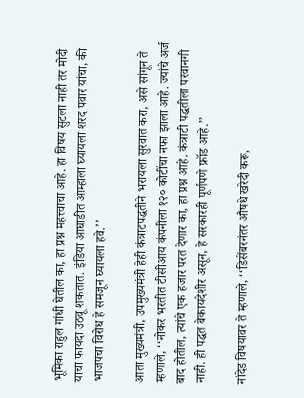भूमिका राहुल गांधी घेतील का, हा प्रश्न महत्त्वाचा आहे. हा विषय सुटला नाही तर मोदी याचा फायदा उठवू शकतात. इंडिया आघाडीत आम्हाला घ्यायला शरद पवार यांचा, की भाजपचा विरोध हे समजून घ्यायला हवे.’’

आता मुख्यमंत्री, उपमुख्यमंत्री हेही कंत्राटपद्धतीने भरायला सुरवात करा, असे सांगून ते म्हणाले, ‘‘नोकर भरतीत टीसीआय कंपनीला १२० कोटींचा नफा झाला आहे. ज्यांचे अर्ज बाद होतील, त्यांचे एक हजार परत देणार का, हा प्रश्न आहे. कंत्राटी पद्धतीला परवानगी नाही. ही पद्धत बेकायदेशीर असून, हे सरकारही पूर्णपणे फ्रॉड आहे.’’

नांदेड विषयावर ते म्हणाले, ‘‘डिसेंबरनंतर औषधे खरेदी करू,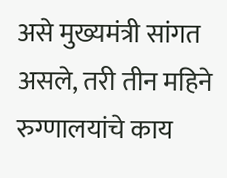असे मुख्यमंत्री सांगत असले, तरी तीन महिने रुग्णालयांचे काय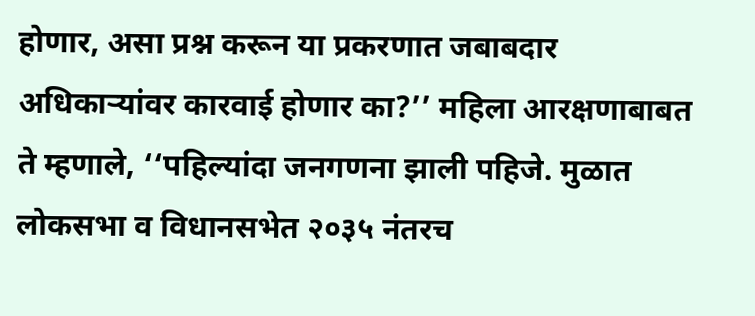होणार, असा प्रश्न करून या प्रकरणात जबाबदार अधिकाऱ्यांवर कारवाई होणार का?’’ महिला आरक्षणाबाबत ते म्हणाले, ‘‘पहिल्यांदा जनगणना झाली पहिजे. मुळात लोकसभा व विधानसभेत २०३५ नंतरच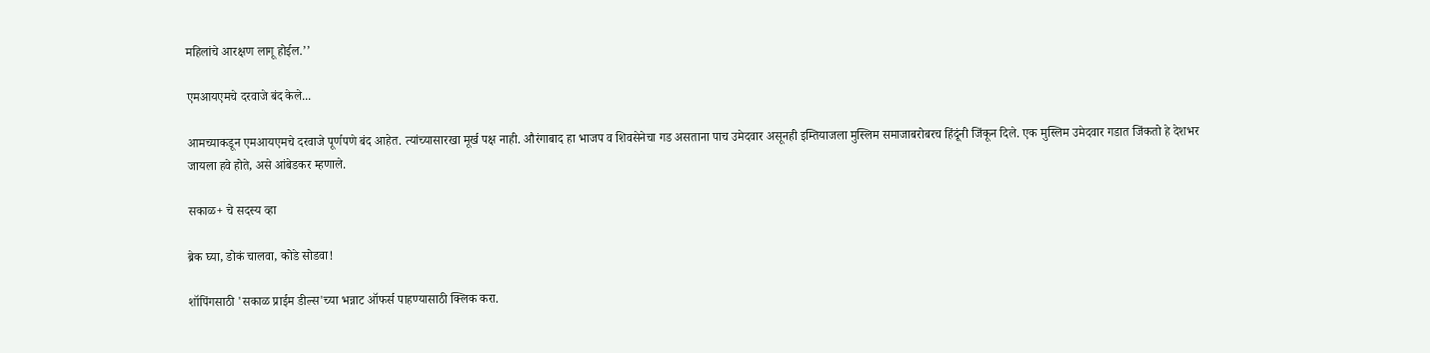महिलांचे आरक्षण लागू होईल.’’

एमआयएमचे दरवाजे बंद केले...

आमच्याकडून एमआयएमचे दरवाजे पूर्णपणे बंद आहेत. त्यांच्यासारखा मूर्ख पक्ष नाही. औरंगाबाद हा भाजप व शिवसेनेचा गड असताना पाच उमेदवार असूनही इम्तियाजला मुस्लिम समाजाबरोबरच हिंदूंनी जिंकून दिले. एक मुस्लिम उमेदवार गडात जिंकतो हे देशभर जायला हवे होते, असे आंबेडकर म्हणाले.

सकाळ+ चे सदस्य व्हा

ब्रेक घ्या, डोकं चालवा, कोडे सोडवा!

शॉपिंगसाठी 'सकाळ प्राईम डील्स'च्या भन्नाट ऑफर्स पाहण्यासाठी क्लिक करा.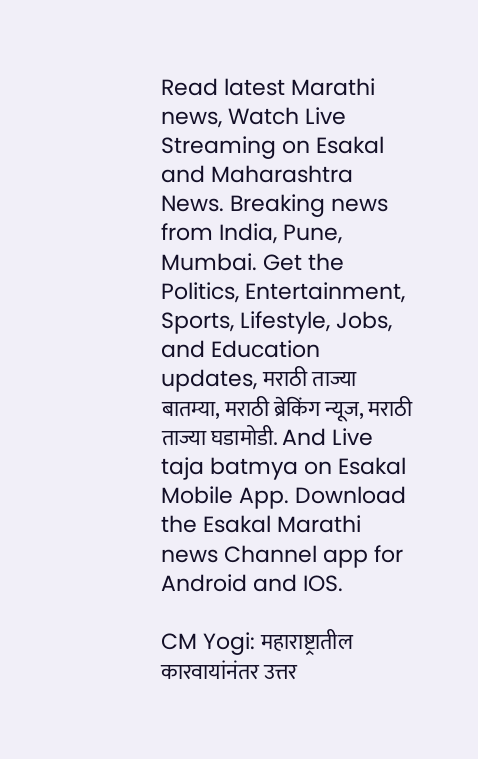Read latest Marathi news, Watch Live Streaming on Esakal and Maharashtra News. Breaking news from India, Pune, Mumbai. Get the Politics, Entertainment, Sports, Lifestyle, Jobs, and Education updates, मराठी ताज्या बातम्या, मराठी ब्रेकिंग न्यूज, मराठी ताज्या घडामोडी. And Live taja batmya on Esakal Mobile App. Download the Esakal Marathi news Channel app for Android and IOS.

CM Yogi: महाराष्ट्रातील कारवायांनंतर उत्तर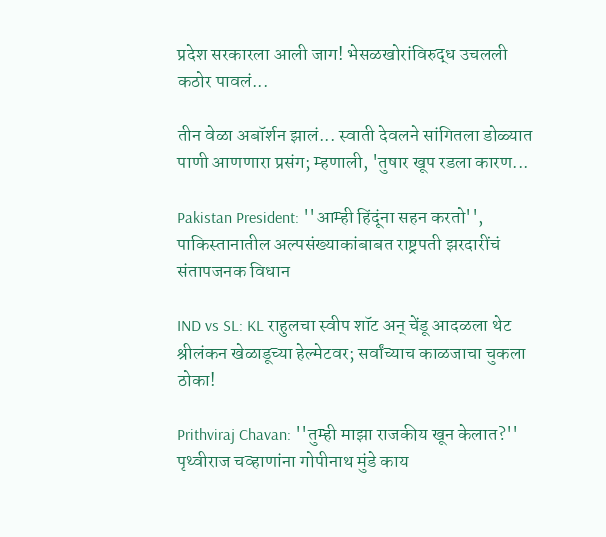प्रदेश सरकारला आली जाग! भेसळखोरांविरुद्ध उचलली कठोर पावलं...

तीन वेळा अबॉर्शन झालं... स्वाती देवलने सांगितला डोळ्यात पाणी आणणारा प्रसंग; म्हणाली, 'तुषार खूप रडला कारण...

Pakistan President: ''आम्ही हिंदूंना सहन करतो'', पाकिस्तानातील अल्पसंख्याकांबाबत राष्ट्रपती झरदारींचं संतापजनक विधान

IND vs SL: KL राहुलचा स्वीप शॉट अन् चेंडू आदळला थेट श्रीलंकन खेळाडूच्या हेल्मेटवर; सर्वांच्याच काळजाचा चुकला ठोका!

Prithviraj Chavan: ''तुम्ही माझा राजकीय खून केलात?'' पृथ्वीराज चव्हाणांना गोपीनाथ मुंडे काय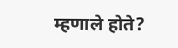म्हणाले होते?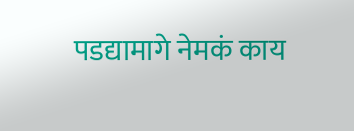पडद्यामागे नेमकं काय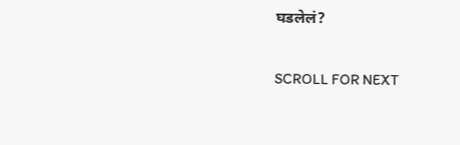घडलेलं?

SCROLL FOR NEXT